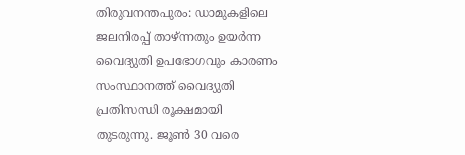തിരുവനന്തപുരം: ഡാമുകളിലെ ജലനിരപ്പ് താഴ്ന്നതും ഉയർന്ന വൈദ്യുതി ഉപഭോഗവും കാരണം സംസ്ഥാനത്ത് വൈദ്യുതി പ്രതിസന്ധി രൂക്ഷമായി തുടരുന്നു. ജൂൺ 30 വരെ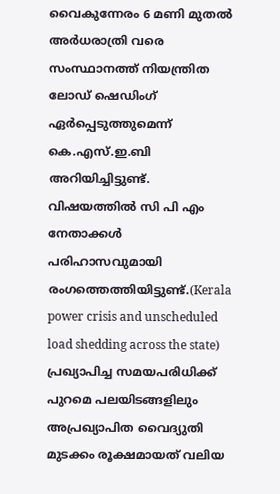വൈകുന്നേരം 6 മണി മുതൽ അർധരാത്രി വരെ സംസ്ഥാനത്ത് നിയന്ത്രിത ലോഡ് ഷെഡിംഗ് ഏർപ്പെടുത്തുമെന്ന് കെ.എസ്.ഇ.ബി അറിയിച്ചിട്ടുണ്ട്. വിഷയത്തിൽ സി പി എം നേതാക്കൾ പരിഹാസവുമായി രംഗത്തെത്തിയിട്ടുണ്ട്.(Kerala power crisis and unscheduled load shedding across the state)
പ്രഖ്യാപിച്ച സമയപരിധിക്ക് പുറമെ പലയിടങ്ങളിലും അപ്രഖ്യാപിത വൈദ്യുതി മുടക്കം രൂക്ഷമായത് വലിയ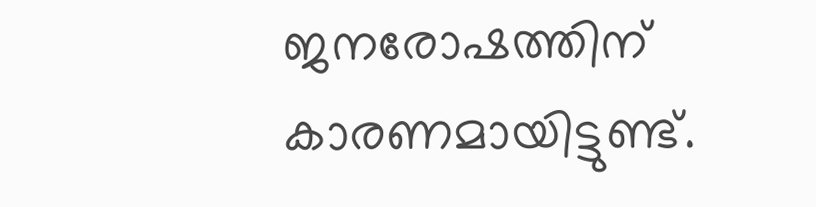ജനരോഷത്തിന് കാരണമായിട്ടുണ്ട്.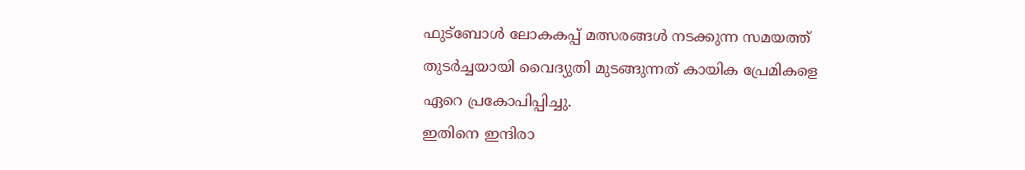ഫുട്ബോൾ ലോകകപ്പ് മത്സരങ്ങൾ നടക്കുന്ന സമയത്ത് തുടർച്ചയായി വൈദ്യുതി മുടങ്ങുന്നത് കായിക പ്രേമികളെ ഏറെ പ്രകോപിപ്പിച്ചു.
ഇതിനെ ഇന്ദിരാ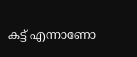കട്ട് എന്നാണോ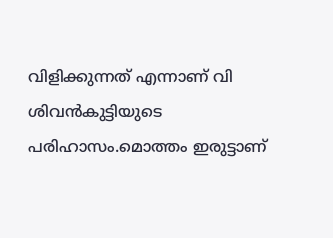വിളിക്കുന്നത് എന്നാണ് വി ശിവൻകുട്ടിയുടെ പരിഹാസം.മൊത്തം ഇരുട്ടാണ്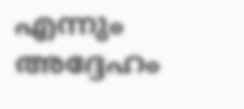എന്നും അദ്ദേഹം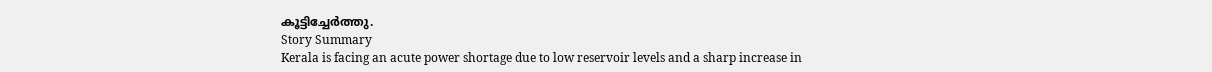കൂട്ടിച്ചേർത്തു.
Story Summary
Kerala is facing an acute power shortage due to low reservoir levels and a sharp increase in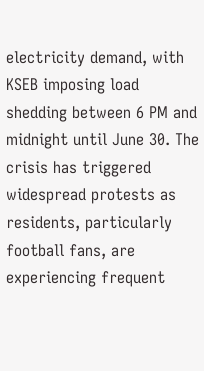electricity demand, with KSEB imposing load shedding between 6 PM and midnight until June 30. The crisis has triggered widespread protests as residents, particularly football fans, are experiencing frequent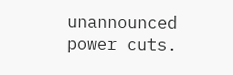unannounced power cuts.